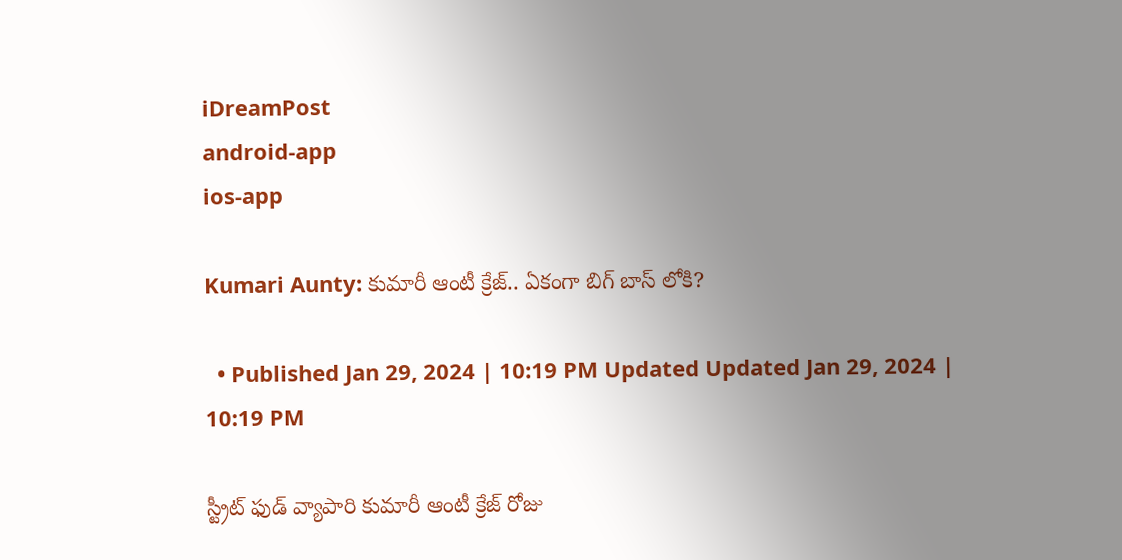iDreamPost
android-app
ios-app

Kumari Aunty: కుమారీ ఆంటీ క్రేజ్.. ఏకంగా బిగ్ బాస్ లోకి?

  • Published Jan 29, 2024 | 10:19 PM Updated Updated Jan 29, 2024 | 10:19 PM

స్ట్రీట్ ఫుడ్ వ్యాపారి కుమారీ ఆంటీ క్రేజ్ రోజు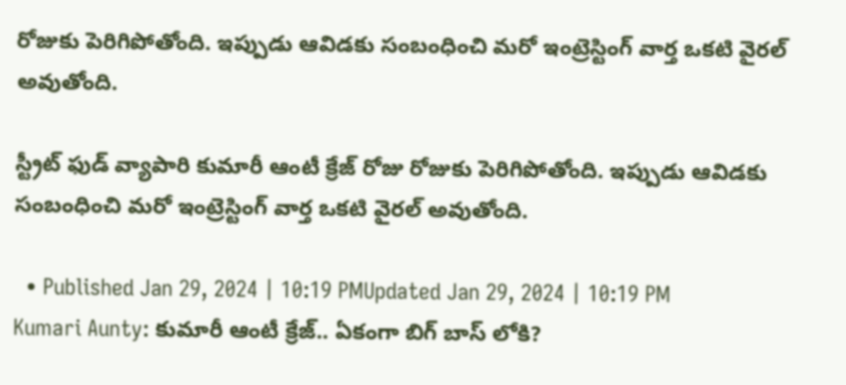రోజుకు పెరిగిపోతోంది. ఇప్పుడు ఆవిడకు సంబంధించి మరో ఇంట్రెస్టింగ్ వార్త ఒకటి వైరల్ అవుతోంది.

స్ట్రీట్ ఫుడ్ వ్యాపారి కుమారీ ఆంటీ క్రేజ్ రోజు రోజుకు పెరిగిపోతోంది. ఇప్పుడు ఆవిడకు సంబంధించి మరో ఇంట్రెస్టింగ్ వార్త ఒకటి వైరల్ అవుతోంది.

  • Published Jan 29, 2024 | 10:19 PMUpdated Jan 29, 2024 | 10:19 PM
Kumari Aunty: కుమారీ ఆంటీ క్రేజ్.. ఏకంగా బిగ్ బాస్ లోకి?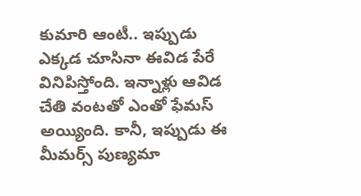కుమారి ఆంటీ.. ఇప్పుడు ఎక్కడ చూసినా ఈవిడ పేరే వినిపిస్తోంది. ఇన్నాళ్లు ఆవిడ చేతి వంటతో ఎంతో ఫేమస్ అయ్యింది. కానీ, ఇప్పుడు ఈ మీమర్స్ పుణ్యమా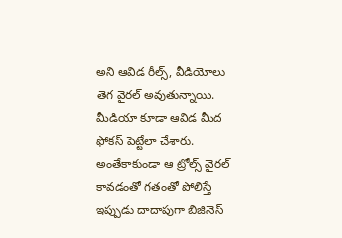అని ఆవిడ రీల్స్, వీడియోలు తెగ వైరల్ అవుతున్నాయి. మీడియా కూడా ఆవిడ మీద ఫోకస్ పెట్టేలా చేశారు. అంతేకాకుండా ఆ ట్రోల్స్ వైరల్ కావడంతో గతంతో పోలిస్తే ఇప్పుడు దాదాపుగా బిజినెస్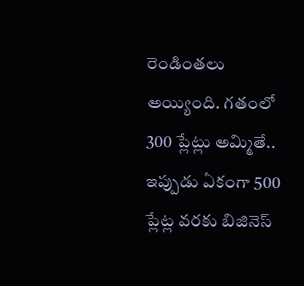రెండింతలు అయ్యింది. గతంలో 300 ప్లేట్లు అమ్మితే.. ఇప్పుడు ఏకంగా 500 ప్లేట్ల వరకు బిజినెస్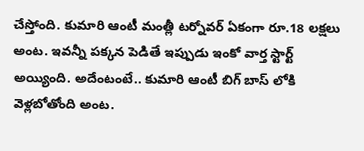చేస్తోంది. కుమారి ఆంటీ మంత్లీ టర్నోవర్ ఏకంగా రూ.18 లక్షలు అంట. ఇవన్నీ పక్కన పెడితే ఇప్పుడు ఇంకో వార్త స్టార్ట్ అయ్యింది. అదేంటంటే.. కుమారి ఆంటీ బిగ్ బాస్ లోకి వెళ్లబోతోంది అంట.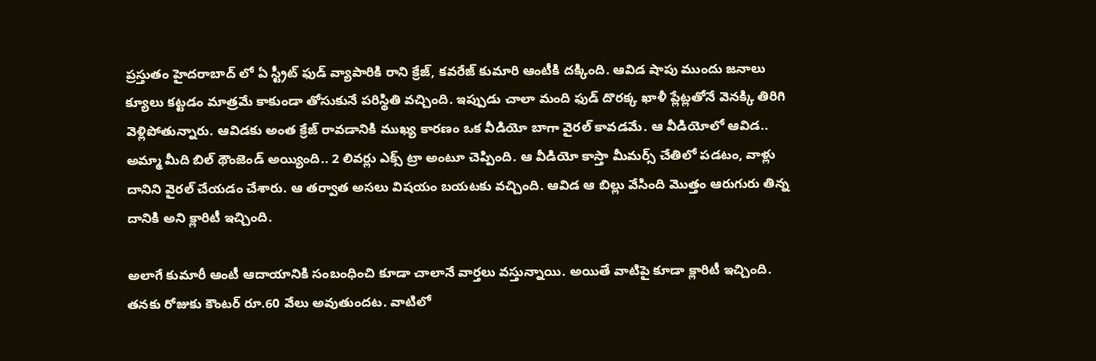ప్రస్తుతం హైదరాబాద్ లో ఏ స్ట్రీట్ ఫుడ్ వ్యాపారికి రాని క్రేజ్, కవరేజ్ కుమారి ఆంటీకి దక్కింది. ఆవిడ షాపు ముందు జనాలు క్యూలు కట్టడం మాత్రమే కాకుండా తోసుకునే పరిస్థితి వచ్చింది. ఇప్పుడు చాలా మంది ఫుడ్ దొరక్క ఖాళీ ప్లేట్లతోనే వెనక్కి తిరిగి వెళ్లిపోతున్నారు. ఆవిడకు అంత క్రేజ్ రావడానికి ముఖ్య కారణం ఒక వీడియో బాగా వైరల్ కావడమే. ఆ వీడియోలో ఆవిడ.. అమ్మా మీది బిల్ థౌంజెండ్ అయ్యింది.. 2 లివర్లు ఎక్స్ ట్రా అంటూ చెప్పింది. ఆ వీడియో కాస్తా మీమర్స్ చేతిలో పడటం, వాళ్లు దానిని వైరల్ చేయడం చేశారు. ఆ తర్వాత అసలు విషయం బయటకు వచ్చింది. ఆవిడ ఆ బిల్లు వేసింది మొత్తం ఆరుగురు తిన్న దానికి అని క్లారిటీ ఇచ్చింది.

అలాగే కుమారీ ఆంటీ ఆదాయానికి సంబంధించి కూడా చాలానే వార్తలు వస్తున్నాయి. అయితే వాటిపై కూడా క్లారిటీ ఇచ్చింది. తనకు రోజుకు కౌంటర్ రూ.60 వేలు అవుతుందట. వాటిలో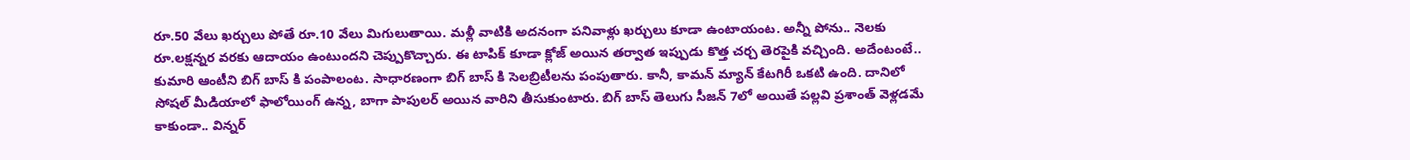రూ.50 వేలు ఖర్చులు పోతే రూ.10 వేలు మిగులుతాయి. మళ్లీ వాటికి అదనంగా పనివాళ్లు ఖర్చులు కూడా ఉంటాయంట. అన్నీ పోను.. నెలకు రూ.లక్షన్నర వరకు ఆదాయం ఉంటుందని చెప్పుకొచ్చారు. ఈ టాపిక్ కూడా క్లోజ్ అయిన తర్వాత ఇప్పుడు కొత్త చర్చ తెరపైకి వచ్చింది. అదేంటంటే.. కుమారి ఆంటీని బిగ్ బాస్ కి పంపాలంట. సాధారణంగా బిగ్ బాస్ కి సెలబ్రిటీలను పంపుతారు. కానీ, కామన్ మ్యాన్ కేటగిరీ ఒకటి ఉంది. దానిలో సోషల్ మీడియాలో ఫాలోయింగ్ ఉన్న, బాగా పాపులర్ అయిన వారిని తీసుకుంటారు. బిగ్ బాస్ తెలుగు సీజన్ 7లో అయితే పల్లవి ప్రశాంత్ వెళ్లడమే కాకుండా.. విన్నర్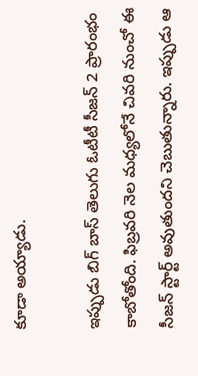కూడా అయ్యాడు.

ఇప్పుడు బిగ్ బాస్ తెలుగు ఓటీటీ సీజన్ 2 ప్రారంభం కాబోతోంది. ఫిబ్రవరి నెల మధ్యలోనే చివరి నుంచో ఈ సీజన్ స్టార్ట్ అవుతుందని చెబుతున్నారు. ఇప్పుడు ఆ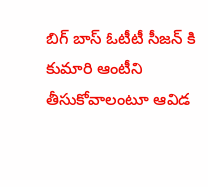బిగ్ బాస్ ఓటీటీ సీజన్ కి కుమారి ఆంటీని తీసుకోవాలంటూ ఆవిడ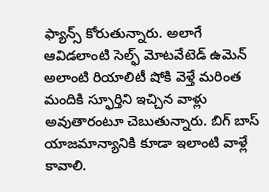ఫ్యాన్స్ కోరుతున్నారు. అలాగే ఆవిడలాంటి సెల్ఫ్ మోటవేటెడ్ ఉమెన్ అలాంటి రియాలిటీ షోకి వెళ్తే మరింత మందికి స్ఫూర్తిని ఇచ్చిన వాళ్లు అవుతారంటూ చెబుతున్నారు. బిగ్ బాస్ యాజమాన్యానికి కూడా ఇలాంటి వాళ్లే కావాలి.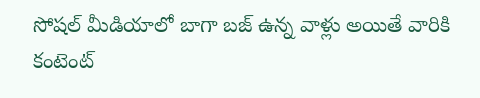సోషల్ మీడియాలో బాగా బజ్ ఉన్న వాళ్లు అయితే వారికి కంటెంట్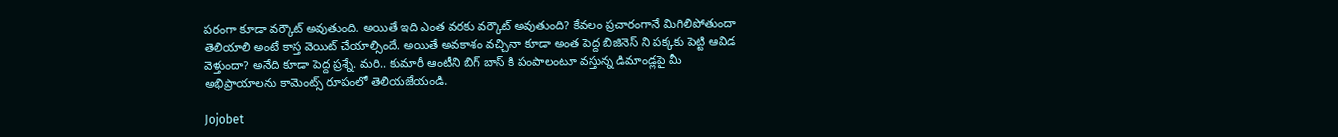పరంగా కూడా వర్కౌట్ అవుతుంది. అయితే ఇది ఎంత వరకు వర్కౌట్ అవుతుంది? కేవలం ప్రచారంగానే మిగిలిపోతుందా తెలియాలి అంటే కాస్త వెయిట్ చేయాల్సిందే. అయితే అవకాశం వచ్చినా కూడా అంత పెద్ద బిజినెస్ ని పక్కకు పెట్టి ఆవిడ వెళ్తుందా? అనేది కూడా పెద్ద ప్రశ్నే. మరి.. కుమారీ ఆంటీని బిగ్ బాస్ కి పంపాలంటూ వస్తున్న డిమాండ్లపై మీ అభిప్రాయాలను కామెంట్స్ రూపంలో తెలియజేయండి.

Jojobet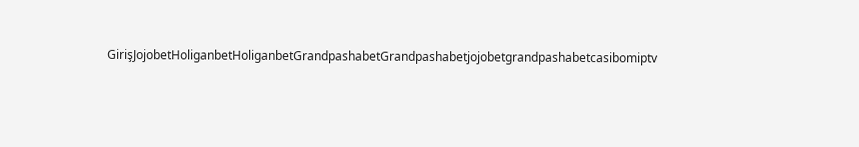GirişJojobetHoliganbetHoliganbetGrandpashabetGrandpashabetjojobetgrandpashabetcasibomiptv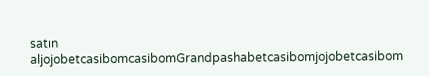satın aljojobetcasibomcasibomGrandpashabetcasibomjojobetcasibom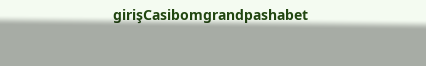girişCasibomgrandpashabet